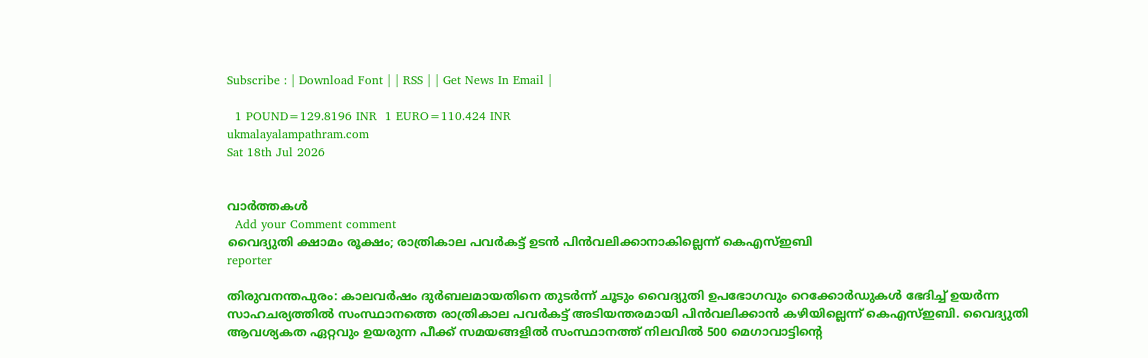Subscribe : | Download Font | | RSS | | Get News In Email |

  1 POUND=129.8196 INR  1 EURO=110.424 INR
ukmalayalampathram.com
Sat 18th Jul 2026


വാര്‍ത്തകള്‍
  Add your Comment comment
വൈദ്യുതി ക്ഷാമം രൂക്ഷം; രാത്രികാല പവര്‍കട്ട് ഉടന്‍ പിന്‍വലിക്കാനാകില്ലെന്ന് കെഎസ്ഇബി
reporter

തിരുവനന്തപുരം: കാലവര്‍ഷം ദുര്‍ബലമായതിനെ തുടര്‍ന്ന് ചൂടും വൈദ്യുതി ഉപഭോഗവും റെക്കോര്‍ഡുകള്‍ ഭേദിച്ച് ഉയര്‍ന്ന സാഹചര്യത്തില്‍ സംസ്ഥാനത്തെ രാത്രികാല പവര്‍കട്ട് അടിയന്തരമായി പിന്‍വലിക്കാന്‍ കഴിയില്ലെന്ന് കെഎസ്ഇബി. വൈദ്യുതി ആവശ്യകത ഏറ്റവും ഉയരുന്ന പീക്ക് സമയങ്ങളില്‍ സംസ്ഥാനത്ത് നിലവില്‍ 500 മെഗാവാട്ടിന്റെ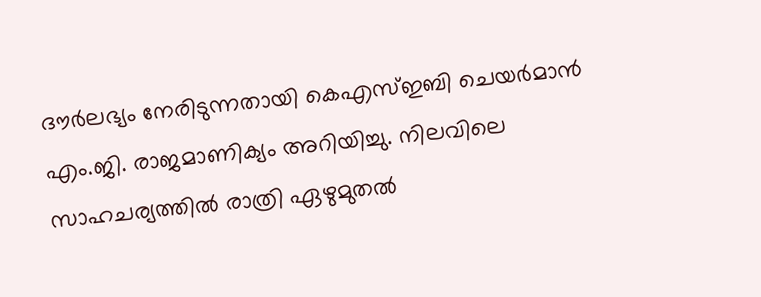ദൗര്‍ലഭ്യം നേരിടുന്നതായി കെഎസ്ഇബി ചെയര്‍മാന്‍ എം.ജി. രാജമാണിക്യം അറിയിച്ചു. നിലവിലെ സാഹചര്യത്തില്‍ രാത്രി ഏഴുമുതല്‍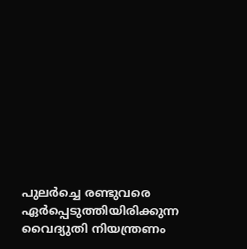പുലര്‍ച്ചെ രണ്ടുവരെ ഏര്‍പ്പെടുത്തിയിരിക്കുന്ന വൈദ്യുതി നിയന്ത്രണം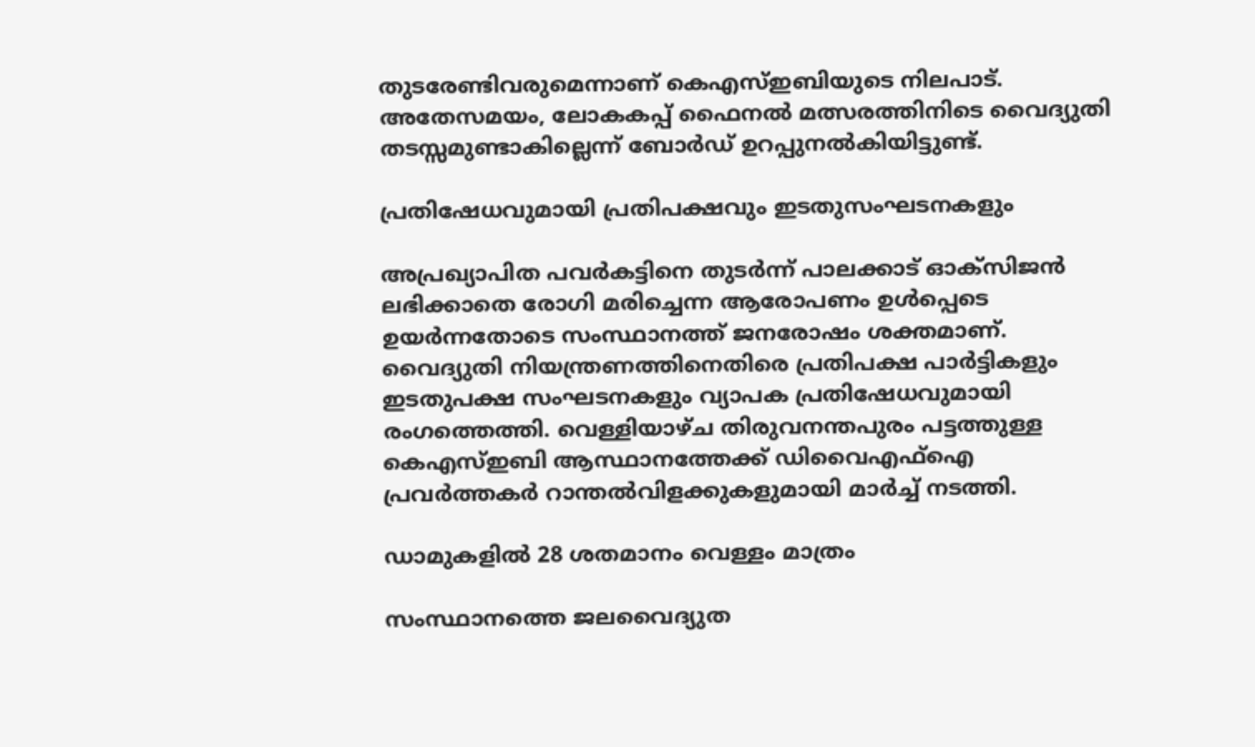തുടരേണ്ടിവരുമെന്നാണ് കെഎസ്ഇബിയുടെ നിലപാട്. അതേസമയം, ലോകകപ്പ് ഫൈനല്‍ മത്സരത്തിനിടെ വൈദ്യുതി തടസ്സമുണ്ടാകില്ലെന്ന് ബോര്‍ഡ് ഉറപ്പുനല്‍കിയിട്ടുണ്ട്.

പ്രതിഷേധവുമായി പ്രതിപക്ഷവും ഇടതുസംഘടനകളും

അപ്രഖ്യാപിത പവര്‍കട്ടിനെ തുടര്‍ന്ന് പാലക്കാട് ഓക്‌സിജന്‍ ലഭിക്കാതെ രോഗി മരിച്ചെന്ന ആരോപണം ഉള്‍പ്പെടെ ഉയര്‍ന്നതോടെ സംസ്ഥാനത്ത് ജനരോഷം ശക്തമാണ്. വൈദ്യുതി നിയന്ത്രണത്തിനെതിരെ പ്രതിപക്ഷ പാര്‍ട്ടികളും ഇടതുപക്ഷ സംഘടനകളും വ്യാപക പ്രതിഷേധവുമായി രംഗത്തെത്തി. വെള്ളിയാഴ്ച തിരുവനന്തപുരം പട്ടത്തുള്ള കെഎസ്ഇബി ആസ്ഥാനത്തേക്ക് ഡിവൈഎഫ്‌ഐ പ്രവര്‍ത്തകര്‍ റാന്തല്‍വിളക്കുകളുമായി മാര്‍ച്ച് നടത്തി.

ഡാമുകളില്‍ 28 ശതമാനം വെള്ളം മാത്രം

സംസ്ഥാനത്തെ ജലവൈദ്യുത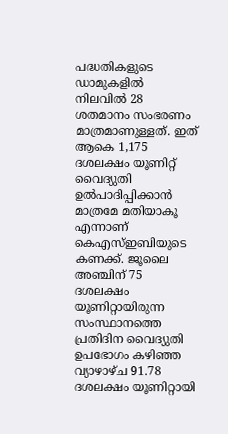പദ്ധതികളുടെ ഡാമുകളില്‍ നിലവില്‍ 28 ശതമാനം സംഭരണം മാത്രമാണുള്ളത്. ഇത് ആകെ 1,175 ദശലക്ഷം യൂണിറ്റ് വൈദ്യുതി ഉല്‍പാദിപ്പിക്കാന്‍ മാത്രമേ മതിയാകൂ എന്നാണ് കെഎസ്ഇബിയുടെ കണക്ക്. ജൂലൈ അഞ്ചിന് 75 ദശലക്ഷം യൂണിറ്റായിരുന്ന സംസ്ഥാനത്തെ പ്രതിദിന വൈദ്യുതി ഉപഭോഗം കഴിഞ്ഞ വ്യാഴാഴ്ച 91.78 ദശലക്ഷം യൂണിറ്റായി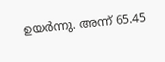ഉയര്‍ന്നു. അന്ന് 65.45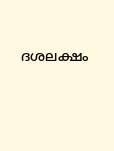ദശലക്ഷം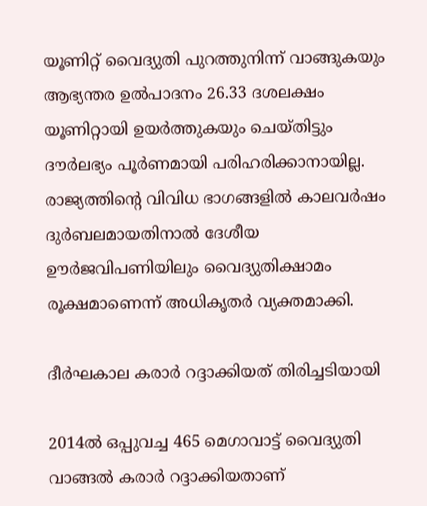യൂണിറ്റ് വൈദ്യുതി പുറത്തുനിന്ന് വാങ്ങുകയും ആഭ്യന്തര ഉല്‍പാദനം 26.33 ദശലക്ഷം യൂണിറ്റായി ഉയര്‍ത്തുകയും ചെയ്തിട്ടും ദൗര്‍ലഭ്യം പൂര്‍ണമായി പരിഹരിക്കാനായില്ല. രാജ്യത്തിന്റെ വിവിധ ഭാഗങ്ങളില്‍ കാലവര്‍ഷം ദുര്‍ബലമായതിനാല്‍ ദേശീയ ഊര്‍ജവിപണിയിലും വൈദ്യുതിക്ഷാമം രൂക്ഷമാണെന്ന് അധികൃതര്‍ വ്യക്തമാക്കി.

ദീര്‍ഘകാല കരാര്‍ റദ്ദാക്കിയത് തിരിച്ചടിയായി

2014ല്‍ ഒപ്പുവച്ച 465 മെഗാവാട്ട് വൈദ്യുതി വാങ്ങല്‍ കരാര്‍ റദ്ദാക്കിയതാണ്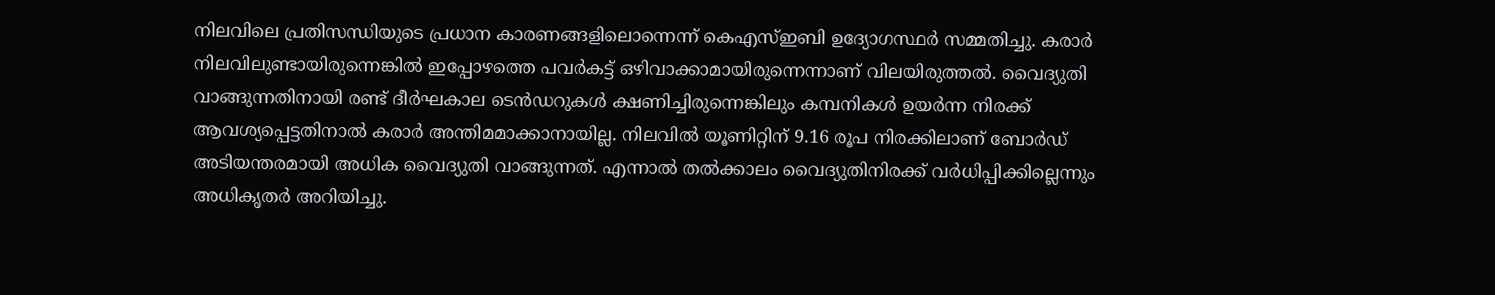നിലവിലെ പ്രതിസന്ധിയുടെ പ്രധാന കാരണങ്ങളിലൊന്നെന്ന് കെഎസ്ഇബി ഉദ്യോഗസ്ഥര്‍ സമ്മതിച്ചു. കരാര്‍ നിലവിലുണ്ടായിരുന്നെങ്കില്‍ ഇപ്പോഴത്തെ പവര്‍കട്ട് ഒഴിവാക്കാമായിരുന്നെന്നാണ് വിലയിരുത്തല്‍. വൈദ്യുതി വാങ്ങുന്നതിനായി രണ്ട് ദീര്‍ഘകാല ടെന്‍ഡറുകള്‍ ക്ഷണിച്ചിരുന്നെങ്കിലും കമ്പനികള്‍ ഉയര്‍ന്ന നിരക്ക് ആവശ്യപ്പെട്ടതിനാല്‍ കരാര്‍ അന്തിമമാക്കാനായില്ല. നിലവില്‍ യൂണിറ്റിന് 9.16 രൂപ നിരക്കിലാണ് ബോര്‍ഡ് അടിയന്തരമായി അധിക വൈദ്യുതി വാങ്ങുന്നത്. എന്നാല്‍ തല്‍ക്കാലം വൈദ്യുതിനിരക്ക് വര്‍ധിപ്പിക്കില്ലെന്നും അധികൃതര്‍ അറിയിച്ചു.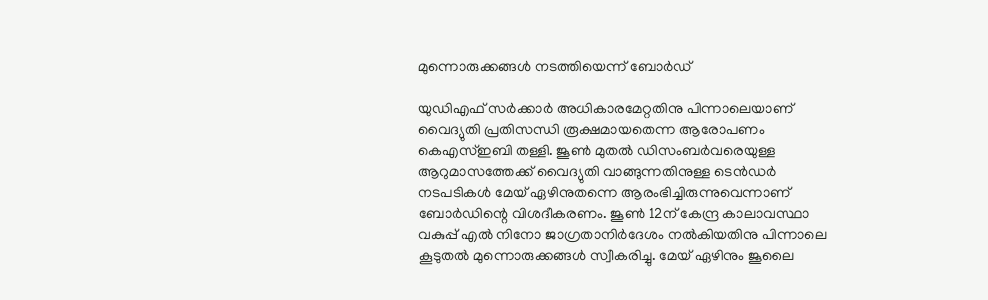മുന്നൊരുക്കങ്ങള്‍ നടത്തിയെന്ന് ബോര്‍ഡ്

യുഡിഎഫ് സര്‍ക്കാര്‍ അധികാരമേറ്റതിനു പിന്നാലെയാണ് വൈദ്യുതി പ്രതിസന്ധി രൂക്ഷമായതെന്ന ആരോപണം കെഎസ്ഇബി തള്ളി. ജൂണ്‍ മുതല്‍ ഡിസംബര്‍വരെയുള്ള ആറുമാസത്തേക്ക് വൈദ്യുതി വാങ്ങുന്നതിനുള്ള ടെന്‍ഡര്‍ നടപടികള്‍ മേയ് ഏഴിനുതന്നെ ആരംഭിച്ചിരുന്നുവെന്നാണ് ബോര്‍ഡിന്റെ വിശദീകരണം. ജൂണ്‍ 12ന് കേന്ദ്ര കാലാവസ്ഥാ വകുപ്പ് എല്‍ നിനോ ജാഗ്രതാനിര്‍ദേശം നല്‍കിയതിനു പിന്നാലെ കൂടുതല്‍ മുന്നൊരുക്കങ്ങള്‍ സ്വീകരിച്ചു. മേയ് ഏഴിനും ജൂലൈ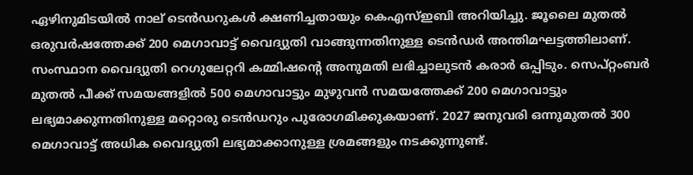ഏഴിനുമിടയില്‍ നാല് ടെന്‍ഡറുകള്‍ ക്ഷണിച്ചതായും കെഎസ്ഇബി അറിയിച്ചു. ജൂലൈ മുതല്‍ ഒരുവര്‍ഷത്തേക്ക് 200 മെഗാവാട്ട് വൈദ്യുതി വാങ്ങുന്നതിനുള്ള ടെന്‍ഡര്‍ അന്തിമഘട്ടത്തിലാണ്. സംസ്ഥാന വൈദ്യുതി റെഗുലേറ്ററി കമ്മിഷന്റെ അനുമതി ലഭിച്ചാലുടന്‍ കരാര്‍ ഒപ്പിടും. സെപ്റ്റംബര്‍ മുതല്‍ പീക്ക് സമയങ്ങളില്‍ 500 മെഗാവാട്ടും മുഴുവന്‍ സമയത്തേക്ക് 200 മെഗാവാട്ടും ലഭ്യമാക്കുന്നതിനുള്ള മറ്റൊരു ടെന്‍ഡറും പുരോഗമിക്കുകയാണ്. 2027 ജനുവരി ഒന്നുമുതല്‍ 300 മെഗാവാട്ട് അധിക വൈദ്യുതി ലഭ്യമാക്കാനുള്ള ശ്രമങ്ങളും നടക്കുന്നുണ്ട്.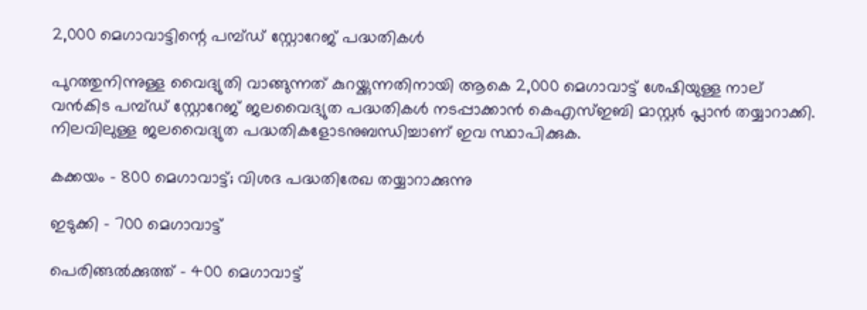2,000 മെഗാവാട്ടിന്റെ പമ്പ്ഡ് സ്റ്റോറേജ് പദ്ധതികള്‍

പുറത്തുനിന്നുള്ള വൈദ്യുതി വാങ്ങുന്നത് കുറയ്ക്കുന്നതിനായി ആകെ 2,000 മെഗാവാട്ട് ശേഷിയുള്ള നാല് വന്‍കിട പമ്പ്ഡ് സ്റ്റോറേജ് ജലവൈദ്യുത പദ്ധതികള്‍ നടപ്പാക്കാന്‍ കെഎസ്ഇബി മാസ്റ്റര്‍ പ്ലാന്‍ തയ്യാറാക്കി. നിലവിലുള്ള ജലവൈദ്യുത പദ്ധതികളോടനുബന്ധിച്ചാണ് ഇവ സ്ഥാപിക്കുക.

കക്കയം - 800 മെഗാവാട്ട്; വിശദ പദ്ധതിരേഖ തയ്യാറാക്കുന്നു

ഇടുക്കി - 700 മെഗാവാട്ട്

പെരിങ്ങല്‍ക്കുത്ത് - 400 മെഗാവാട്ട്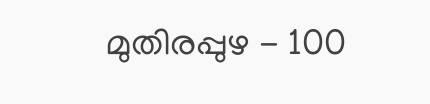മുതിരപ്പുഴ - 100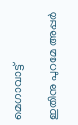മെഗാവാട്ട്

ഇതിനു പുറമേ അപ്പര്‍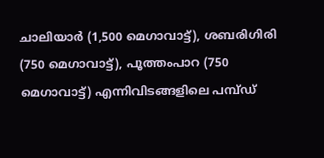ചാലിയാര്‍ (1,500 മെഗാവാട്ട്), ശബരിഗിരി (750 മെഗാവാട്ട്), പൂത്തംപാറ (750 മെഗാവാട്ട്) എന്നിവിടങ്ങളിലെ പമ്പ്ഡ്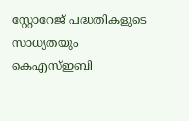സ്റ്റോറേജ് പദ്ധതികളുടെ സാധ്യതയും കെഎസ്ഇബി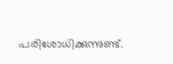പരിശോധിക്കുന്നുണ്ട്.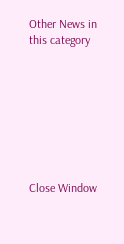Other News in this category








Close Window